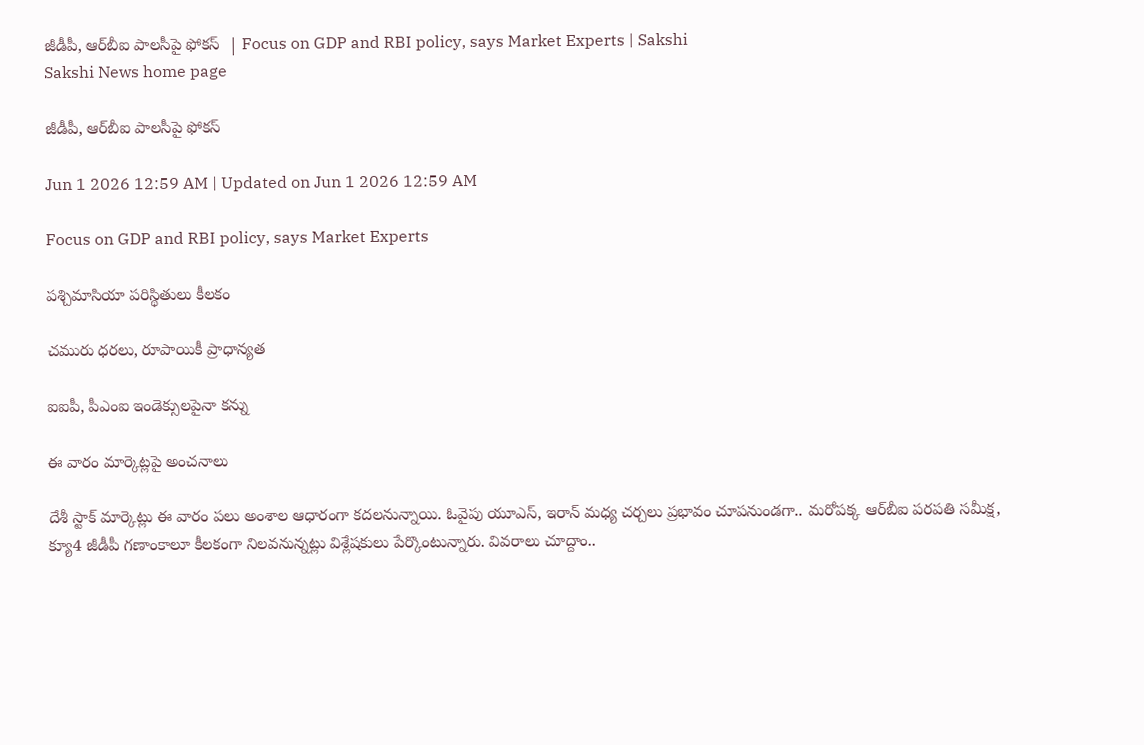జీడీపీ, ఆర్‌బీఐ పాలసీపై ఫోకస్‌  | Focus on GDP and RBI policy, says Market Experts | Sakshi
Sakshi News home page

జీడీపీ, ఆర్‌బీఐ పాలసీపై ఫోకస్‌

Jun 1 2026 12:59 AM | Updated on Jun 1 2026 12:59 AM

Focus on GDP and RBI policy, says Market Experts

పశ్చిమాసియా పరిస్థితులు కీలకం

చమురు ధరలు, రూపాయికీ ప్రాధాన్యత

ఐఐపీ, పీఎంఐ ఇండెక్సులపైనా కన్ను

ఈ వారం మార్కెట్లపై అంచనాలు

దేశీ స్టాక్‌ మార్కెట్లు ఈ వారం పలు అంశాల ఆధారంగా కదలనున్నాయి. ఓవైపు యూఎస్, ఇరాన్‌ మధ్య చర్చలు ప్రభావం చూపనుండగా.. మరోపక్క ఆర్‌బీఐ పరపతి సమీక్ష, క్యూ4 జీడీపీ గణాంకాలూ కీలకంగా నిలవనున్నట్లు విశ్లేషకులు పేర్కొంటున్నారు. వివరాలు చూద్దాం..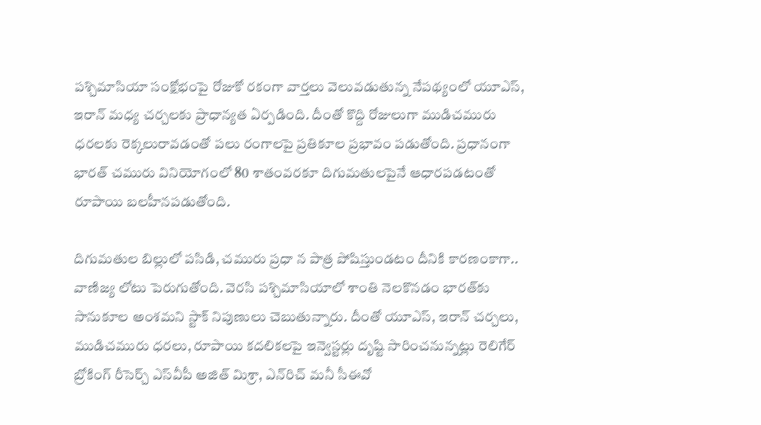పశ్చిమాసియా సంక్షోభంపై రోజుకో రకంగా వార్తలు వెలువడుతున్న నేపథ్యంలో యూఎస్, ఇరాన్‌ మధ్య చర్చలకు ప్రాధాన్యత ఏర్పడింది. దీంతో కొద్ది రోజులుగా ముడిచమురు ధరలకు రెక్కలురావడంతో పలు రంగాలపై ప్రతికూల ప్రభావం పడుతోంది. ప్రధానంగా భారత్‌ చమురు వినియోగంలో 80 శాతంవరకూ దిగుమతులపైనే ఆధారపడటంతో రూపాయి బలహీనపడుతోంది.

దిగుమతుల బిల్లులో పసిడి, చమురు ప్రధా న పాత్ర పోషిస్తుండటం దీనికి కారణంకాగా.. వాణిజ్య లోటు పెరుగుతోంది. వెరసి పశ్చిమాసియాలో శాంతి నెలకొనడం భారత్‌కు సానుకూల అంశమని స్టాక్‌ నిపుణులు చెబుతున్నారు. దీంతో యూఎస్, ఇరాన్‌ చర్చలు, ముడిచమురు ధరలు, రూపాయి కదలికలపై ఇన్వెస్టర్లు దృష్టి సారించనున్నట్లు రెలిగేర్‌ బ్రోకింగ్‌ రీసెర్చ్‌ ఎస్‌వీపీ అజిత్‌ మిశ్రా, ఎన్‌రిచ్‌ మనీ సీఈవో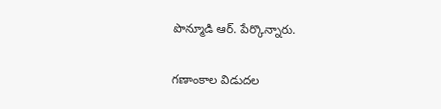పొన్మూడి ఆర్‌. పేర్కొన్నారు.

గణాంకాల విడుదల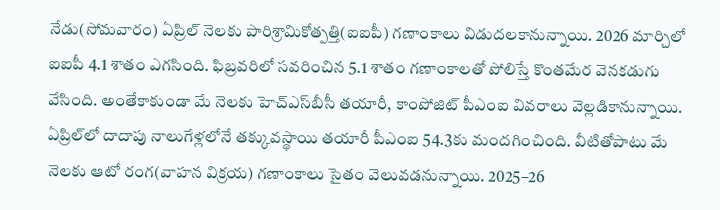నేడు(సోమవారం) ఏప్రిల్‌ నెలకు పారిశ్రామికోత్పత్తి(ఐఐపీ) గణాంకాలు విడుదలకానున్నాయి. 2026 మార్చిలో ఐఐపీ 4.1 శాతం ఎగసింది. ఫిబ్రవరిలో సవరించిన 5.1 శాతం గణాంకాలతో పోలిస్తే కొంతమేర వెనకడుగు వేసింది. అంతేకాకుండా మే నెలకు హెచ్‌ఎస్‌బీసీ తయారీ, కాంపోజిట్‌ పీఎంఐ వివరాలు వెల్లడికానున్నాయి. ఏప్రిల్‌లో దాదాపు నాలుగేళ్లలోనే తక్కువస్థాయి తయారీ పీఎంఐ 54.3కు మందగించింది. వీటితోపాటు మే నెలకు ఆటో రంగ(వాహన విక్రయ) గణాంకాలు సైతం వెలువడనున్నాయి. 2025–26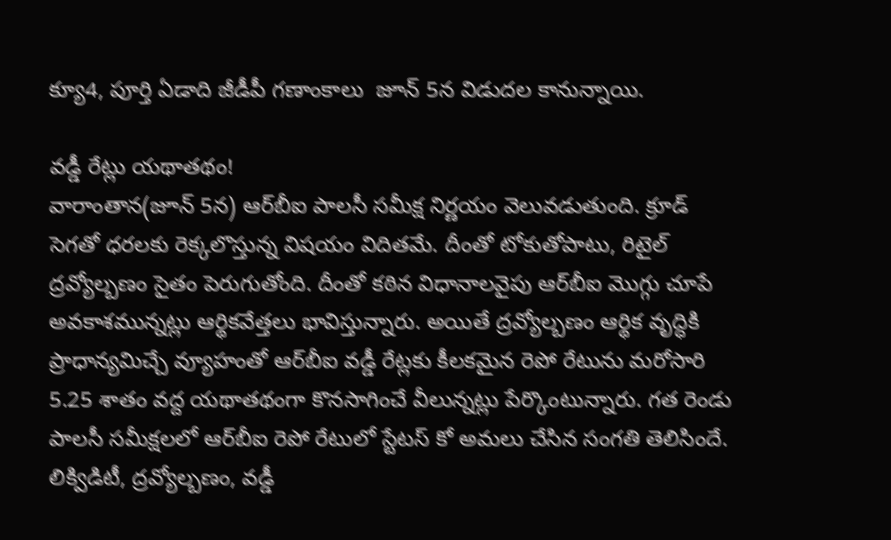క్యూ4, పూర్తి ఏడాది జీడీపీ గణాంకాలు  జూన్‌ 5న విడుదల కానున్నాయి.

వడ్డీ రేట్లు యథాతథం!
వారాంతాన(జూన్‌ 5న) ఆర్‌బీఐ పాలసీ సమీక్ష నిర్ణయం వెలువడుతుంది. క్రూడ్‌ సెగతో ధరలకు రెక్కలొస్తున్న విషయం విదితమే. దీంతో టోకుతోపాటు, రిటైల్‌ ద్రవ్యోల్బణం సైతం పెరుగుతోంది. దీంతో కఠిన విధానాలవైపు ఆర్‌బీఐ మొగ్గు చూపే అవకాశమున్నట్లు ఆర్థికవేత్తలు భావిస్తున్నారు. అయితే ద్రవ్యోల్బణం ఆర్థిక వృద్ధికి ప్రాధాన్యమిచ్చే వ్యూహంతో ఆర్‌బీఐ వడ్డీ రేట్లకు కీలకమైన రెపో రేటును మరోసారి 5.25 శాతం వద్ద యథాతథంగా కొనసాగించే వీలున్నట్లు పేర్కొంటున్నారు. గత రెండు పాలసీ సమీక్షలలో ఆర్‌బీఐ రెపో రేటులో స్టేటస్‌ కో అమలు చేసిన సంగతి తెలిసిందే. లిక్విడిటీ, ద్రవ్యోల్బణం, వడ్డీ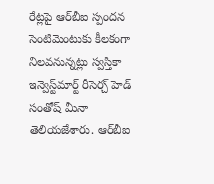రేట్లపై ఆర్‌బీఐ స్పందన సెంటిమెంటుకు కీలకంగా నిలవనున్నట్లు స్వస్తికా ఇన్వెస్ట్‌మార్ట్‌ రీసెర్చ్‌ హెడ్‌ సంతోష్‌ మీనా తెలియజేశారు. ఆర్‌బీఐ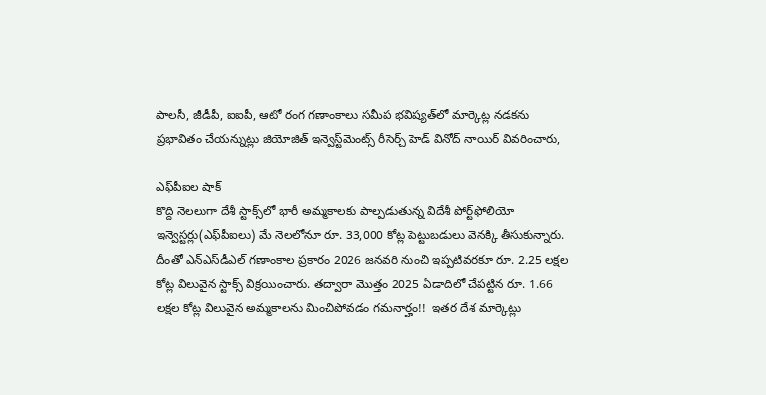పాలసీ, జీడీపీ, ఐఐపీ, ఆటో రంగ గణాంకాలు సమీప భవిష్యత్‌లో మార్కెట్ల నడకను ప్రభావితం చేయన్నుట్లు జియోజిత్‌ ఇన్వెస్ట్‌మెంట్స్‌ రీసెర్చ్‌ హెడ్‌ వినోద్‌ నాయిర్‌ వివరించారు,

ఎఫ్‌పీఐల షాక్‌
కొద్ది నెలలుగా దేశీ స్టాక్స్‌లో భారీ అమ్మకాలకు పాల్పడుతున్న విదేశీ పోర్ట్‌ఫోలియో ఇన్వెస్టర్లు(ఎఫ్‌పీఐలు) మే నెలలోనూ రూ. 33,000 కోట్ల పెట్టుబడులు వెనక్కి తీసుకున్నారు. దీంతో ఎన్‌ఎస్‌డీఎల్‌ గణాంకాల ప్రకారం 2026 జనవరి నుంచి ఇప్పటివరకూ రూ. 2.25 లక్షల కోట్ల విలువైన స్టాక్స్‌ విక్రయించారు. తద్వారా మొత్తం 2025 ఏడాదిలో చేపట్టిన రూ. 1.66 లక్షల కోట్ల విలువైన అమ్మకాలను మించిపోవడం గమనార్హం!!  ఇతర దేశ మార్కెట్లు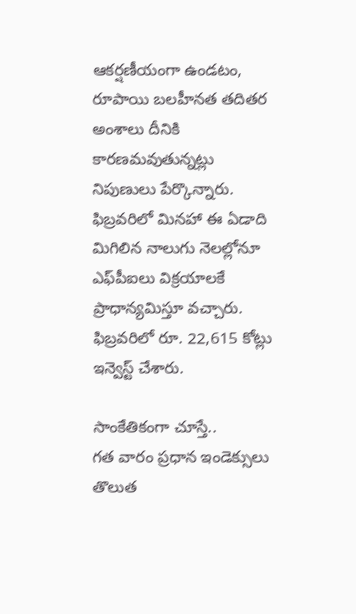ఆకర్షణీయంగా ఉండటం, రూపాయి బలహీనత తదితర అంశాలు దీనికి కారణమవుతున్నట్లు నిపుణులు పేర్కొన్నారు. ఫిబ్రవరిలో మినహా ఈ ఏడాది మిగిలిన నాలుగు నెలల్లోనూ ఎఫ్‌పీఐలు విక్రయాలకే ప్రాధాన్యమిస్తూ వచ్చారు. ఫిబ్రవరిలో రూ. 22,615 కోట్లు ఇన్వెస్ట్‌ చేశారు.

సాంకేతికంగా చూస్తే..
గత వారం ప్రధాన ఇండెక్సులు తొలుత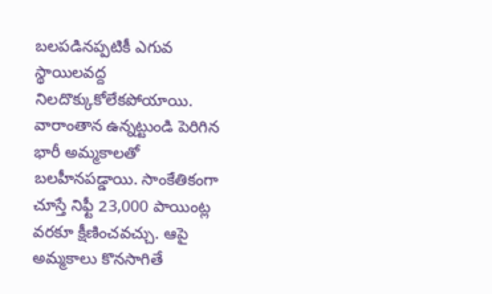బలపడినప్పటికీ ఎగువ స్థాయిలవద్ద నిలదొక్కుకోలేకపోయాయి. వారాంతాన ఉన్నట్టుండి పెరిగిన భారీ అమ్మకాలతో బలహీనపడ్డాయి. సాంకేతికంగా చూస్తే నిఫ్టీ 23,000 పాయింట్ల వరకూ క్షీణించవచ్చు. ఆపై అమ్మకాలు కొనసాగితే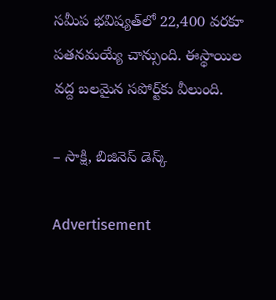సమీప భవిష్యత్‌లో 22,400 వరకూ పతనమయ్యే చాన్సుంది. ఈస్థాయిల వద్ద బలమైన సపోర్ట్‌కు వీలుంది.

– సాక్షి, బిజినెస్‌ డెస్క్‌

Advertisement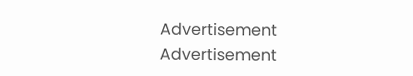Advertisement
Advertisement